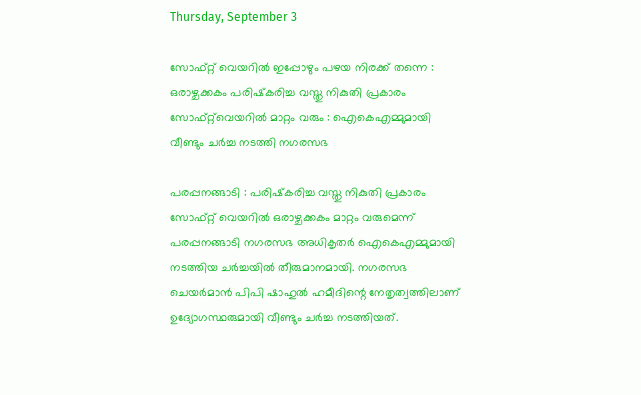Thursday, September 3

സോഫ്റ്റ് വെയറില്‍ ഇപ്പോഴും പഴയ നിരക്ക് തന്നെ : ഒരാഴ്ചക്കകം പരിഷ്‌കരിച്ച വസ്തു നികുതി പ്രകാരം സോഫ്റ്റ്‌വെയറില്‍ മാറ്റം വരും : ഐകെഎമ്മുമായി വീണ്ടും ചര്‍ച്ച നടത്തി നഗരസഭ

പരപ്പനങ്ങാടി : പരിഷ്‌കരിച്ച വസ്തു നികുതി പ്രകാരം സോഫ്റ്റ് വെയറില്‍ ഒരാഴ്ചക്കകം മാറ്റം വരുമെന്ന് പരപ്പനങ്ങാടി നഗരസഭ അധികൃതര്‍ ഐകെഎമ്മുമായി നടത്തിയ ചര്‍ച്ചയില്‍ തീരുമാനമായി. നഗരസഭ ചെയര്‍മാന്‍ പിപി ഷാഹുല്‍ ഹമീദിന്റെ നേതൃത്വത്തിലാണ് ഉദ്യോഗസ്ഥരുമായി വീണ്ടും ചര്‍ച്ച നടത്തിയത്.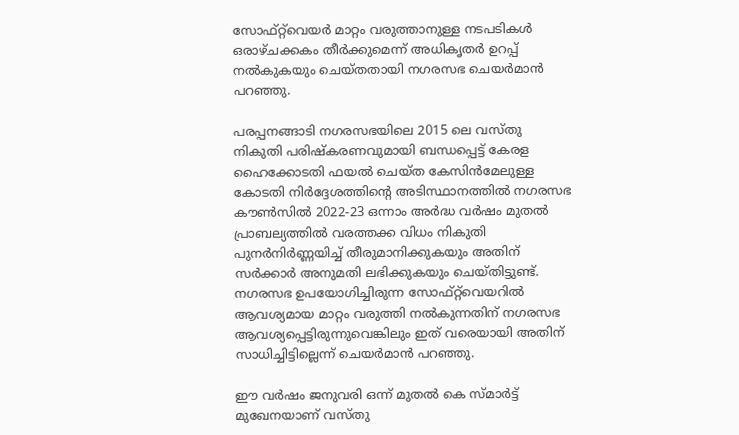സോഫ്റ്റ്‌വെയര്‍ മാറ്റം വരുത്താനുള്ള നടപടികള്‍ ഒരാഴ്ചക്കകം തീര്‍ക്കുമെന്ന് അധികൃതര്‍ ഉറപ്പ് നല്‍കുകയും ചെയ്തതായി നഗരസഭ ചെയര്‍മാന്‍ പറഞ്ഞു.

പരപ്പനങ്ങാടി നഗരസഭയിലെ 2015 ലെ വസ്തു നികുതി പരിഷ്‌കരണവുമായി ബന്ധപ്പെട്ട് കേരള ഹൈക്കോടതി ഫയല്‍ ചെയ്ത കേസിന്‍മേലുള്ള കോടതി നിര്‍ദ്ദേശത്തിന്റെ അടിസ്ഥാനത്തില്‍ നഗരസഭ കൗണ്‍സില്‍ 2022-23 ഒന്നാം അര്‍ദ്ധ വര്‍ഷം മുതല്‍ പ്രാബല്യത്തില്‍ വരത്തക്ക വിധം നികുതി പുനര്‍നിര്‍ണ്ണയിച്ച് തീരുമാനിക്കുകയും അതിന് സര്‍ക്കാര്‍ അനുമതി ലഭിക്കുകയും ചെയ്തിട്ടുണ്ട്. നഗരസഭ ഉപയോഗിച്ചിരുന്ന സോഫ്റ്റ്‌വെയറില്‍ ആവശ്യമായ മാറ്റം വരുത്തി നല്‍കുന്നതിന് നഗരസഭ ആവശ്യപ്പെട്ടിരുന്നുവെങ്കിലും ഇത് വരെയായി അതിന് സാധിച്ചിട്ടില്ലെന്ന് ചെയര്‍മാന്‍ പറഞ്ഞു.

ഈ വര്‍ഷം ജനുവരി ഒന്ന് മുതല്‍ കെ സ്മാര്‍ട്ട് മുഖേനയാണ് വസ്തു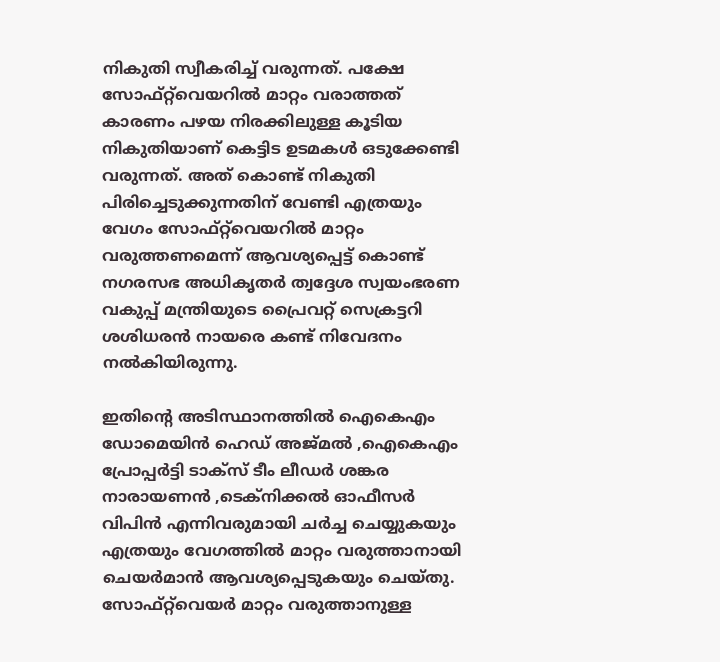നികുതി സ്വീകരിച്ച് വരുന്നത്. പക്ഷേ സോഫ്റ്റ്‌വെയറില്‍ മാറ്റം വരാത്തത് കാരണം പഴയ നിരക്കിലുള്ള കൂടിയ നികുതിയാണ് കെട്ടിട ഉടമകള്‍ ഒടുക്കേണ്ടി വരുന്നത്. അത് കൊണ്ട് നികുതി പിരിച്ചെടുക്കുന്നതിന് വേണ്ടി എത്രയും വേഗം സോഫ്റ്റ്‌വെയറില്‍ മാറ്റം വരുത്തണമെന്ന് ആവശ്യപ്പെട്ട് കൊണ്ട് നഗരസഭ അധികൃതര്‍ ത്വദ്ദേശ സ്വയംഭരണ വകുപ്പ് മന്ത്രിയുടെ പ്രൈവറ്റ് സെക്രട്ടറി ശശിധരന്‍ നായരെ കണ്ട് നിവേദനം നല്‍കിയിരുന്നു.

ഇതിന്റെ അടിസ്ഥാനത്തില്‍ ഐകെഎം ഡോമെയിന്‍ ഹെഡ് അജ്മല്‍ ,ഐകെഎം പ്രോപ്പര്‍ട്ടി ടാക്‌സ് ടീം ലീഡര്‍ ശങ്കര നാരായണന്‍ ,ടെക്‌നിക്കല്‍ ഓഫീസര്‍ വിപിന്‍ എന്നിവരുമായി ചര്‍ച്ച ചെയ്യുകയും എത്രയും വേഗത്തില്‍ മാറ്റം വരുത്താനായി ചെയര്‍മാന്‍ ആവശ്യപ്പെടുകയും ചെയ്തു. സോഫ്റ്റ്‌വെയര്‍ മാറ്റം വരുത്താനുള്ള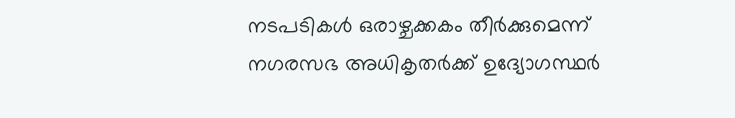നടപടികള്‍ ഒരാഴ്ചക്കകം തീര്‍ക്കുമെന്ന് നഗരസഭ അധികൃതര്‍ക്ക് ഉദ്യോഗസ്ഥര്‍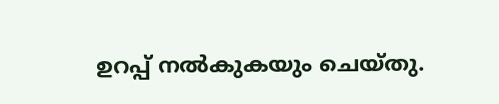ഉറപ്പ് നല്‍കുകയും ചെയ്തു.